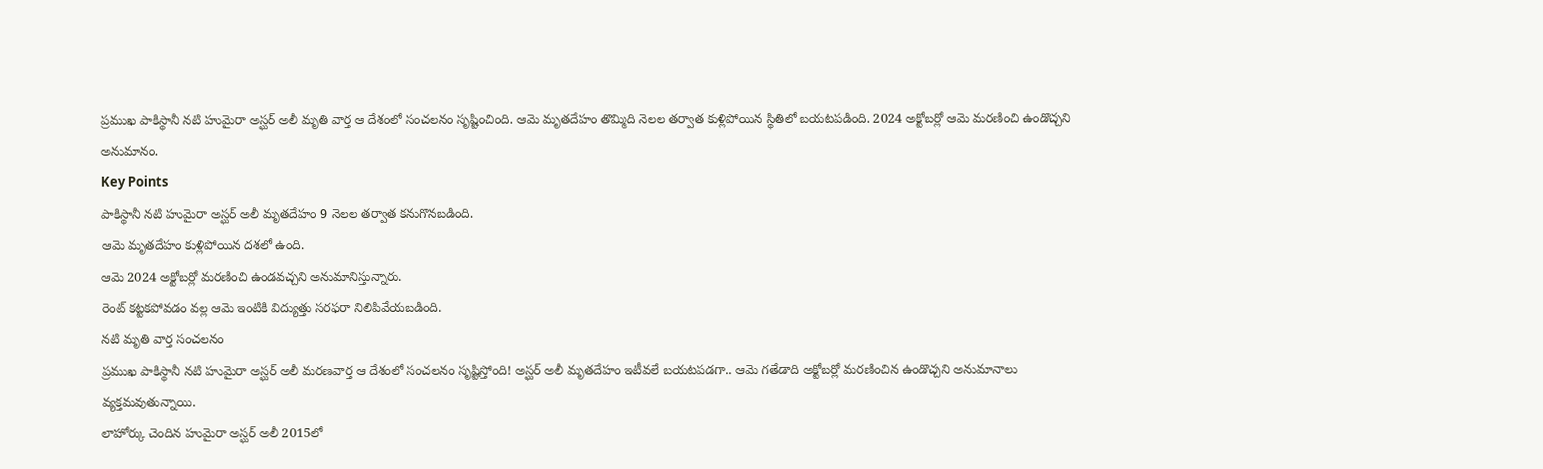ప్రముఖ పాకిస్థానీ నటి హుమైరా అస్ఘర్ అలీ మృతి వార్త ఆ దేశంలో సంచలనం సృష్టించింది. ఆమె మృతదేహం తొమ్మిది నెలల తర్వాత కుళ్లిపోయిన స్థితిలో బయటపడింది. 2024 అక్టోబర్లో ఆమె మరణించి ఉండొచ్చని అనుమానం.
Key Points
పాకిస్థానీ నటి హుమైరా అస్ఘర్ అలీ మృతదేహం 9 నెలల తర్వాత కనుగొనబడింది.
ఆమె మృతదేహం కుళ్లిపోయిన దశలో ఉంది.
ఆమె 2024 అక్టోబర్లో మరణించి ఉండవచ్చని అనుమానిస్తున్నారు.
రెంట్ కట్టకపోవడం వల్ల ఆమె ఇంటికి విద్యుత్తు సరఫరా నిలిపివేయబడింది.
నటి మృతి వార్త సంచలనం
ప్రముఖ పాకిస్థానీ నటి హుమైరా అస్ఘర్ అలీ మరణవార్త ఆ దేశంలో సంచలనం సృష్టిస్తోంది! అస్ఘర్ అలీ మృతదేహం ఇటీవలే బయటపడగా.. ఆమె గతేడాది అక్టోబర్లో మరణించిన ఉండొచ్చని అనుమానాలు వ్యక్తమవుతున్నాయి.
లాహోర్కు చెందిన హుమైరా అస్ఘర్ అలీ 2015లో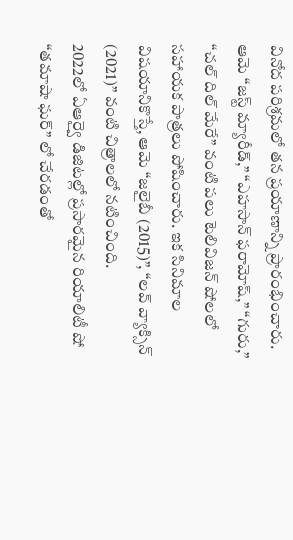వినోద పరిశ్రమలో తన ప్రయాణాన్ని ప్రారంభించారు. ఆమె “జస్ట్ మ్యారీడ్,” “ఎహసాన్ ఫరామోష్,” “గురు,” “చల్ దిల్ మేరే” వంటి పలు టెలివిజన్ షోలలో సహాయక పాత్రలు పోషించారు. ఇక సినిమాల విషయానికొస్తే, ఆమె “జలైబీ (2015)”, “లవ్ వ్యాక్సిన్ (2021)” వంటి చిత్రాలలో నటించింది.
2022లో ఏఆర్వై డిజిటల్లో ప్రసారమైన రియాలిటీ షో “తమాషా ఘర్” లో చేరడంతో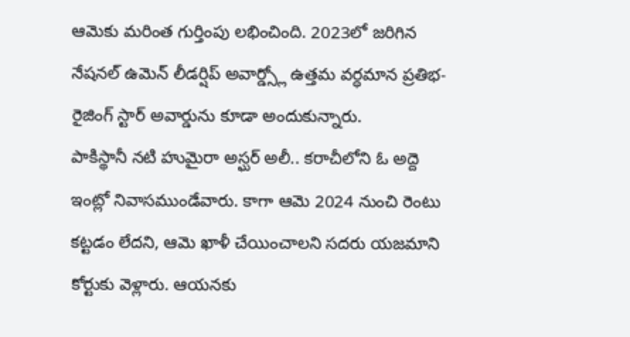ఆమెకు మరింత గుర్తింపు లభించింది. 2023లో జరిగిన నేషనల్ ఉమెన్ లీడర్షిప్ అవార్డ్స్లో ఉత్తమ వర్ధమాన ప్రతిభ- రైజింగ్ స్టార్ అవార్డును కూడా అందుకున్నారు.
పాకిస్థానీ నటి హుమైరా అస్ఘర్ అలీ.. కరాచీలోని ఓ అద్దె ఇంట్లో నివాసముండేవారు. కాగా ఆమె 2024 నుంచి రెంటు కట్టడం లేదని, ఆమె ఖాళీ చేయించాలని సదరు యజమాని కోర్టుకు వెళ్లారు. ఆయనకు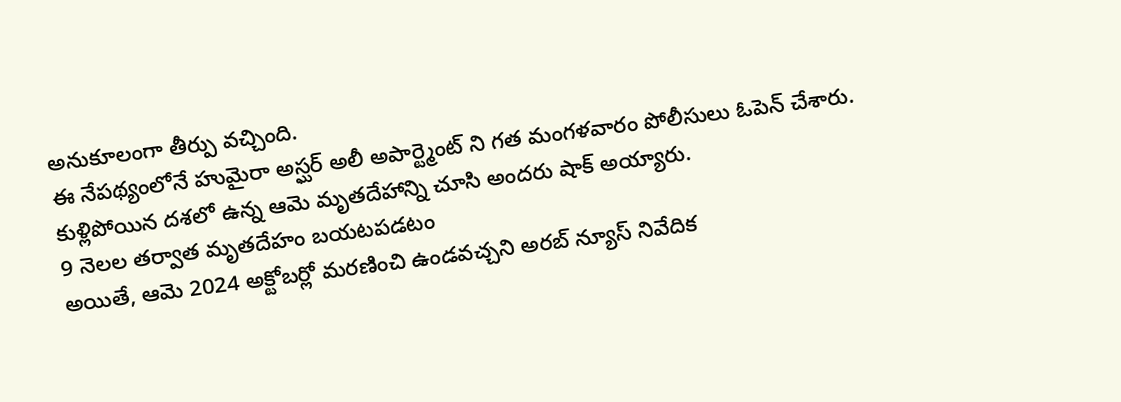అనుకూలంగా తీర్పు వచ్చింది.
ఈ నేపథ్యంలోనే హుమైరా అస్ఘర్ అలీ అపార్ట్మెంట్ ని గత మంగళవారం పోలీసులు ఓపెన్ చేశారు. కుళ్లిపోయిన దశలో ఉన్న ఆమె మృతదేహాన్ని చూసి అందరు షాక్ అయ్యారు.
9 నెలల తర్వాత మృతదేహం బయటపడటం
అయితే, ఆమె 2024 అక్టోబర్లో మరణించి ఉండవచ్చని అరబ్ న్యూస్ నివేదిక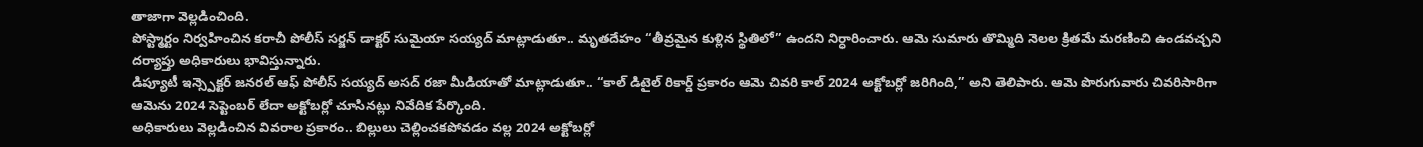తాజాగా వెల్లడించింది.
పోస్ట్మార్టం నిర్వహించిన కరాచీ పోలీస్ సర్జన్ డాక్టర్ సుమైయా సయ్యద్ మాట్లాడుతూ.. మృతదేహం “తీవ్రమైన కుళ్లిన స్థితిలో” ఉందని నిర్ధారించారు. ఆమె సుమారు తొమ్మిది నెలల క్రితమే మరణించి ఉండవచ్చని దర్యాప్తు అధికారులు భావిస్తున్నారు.
డిప్యూటీ ఇన్స్పెక్టర్ జనరల్ ఆఫ్ పోలీస్ సయ్యద్ అసద్ రజా మీడియాతో మాట్లాడుతూ.. “కాల్ డిటైల్ రికార్డ్ ప్రకారం ఆమె చివరి కాల్ 2024 అక్టోబర్లో జరిగింది,” అని తెలిపారు. ఆమె పొరుగువారు చివరిసారిగా ఆమెను 2024 సెప్టెంబర్ లేదా అక్టోబర్లో చూసినట్లు నివేదిక పేర్కొంది.
అధికారులు వెల్లడించిన వివరాల ప్రకారం.. బిల్లులు చెల్లించకపోవడం వల్ల 2024 అక్టోబర్లో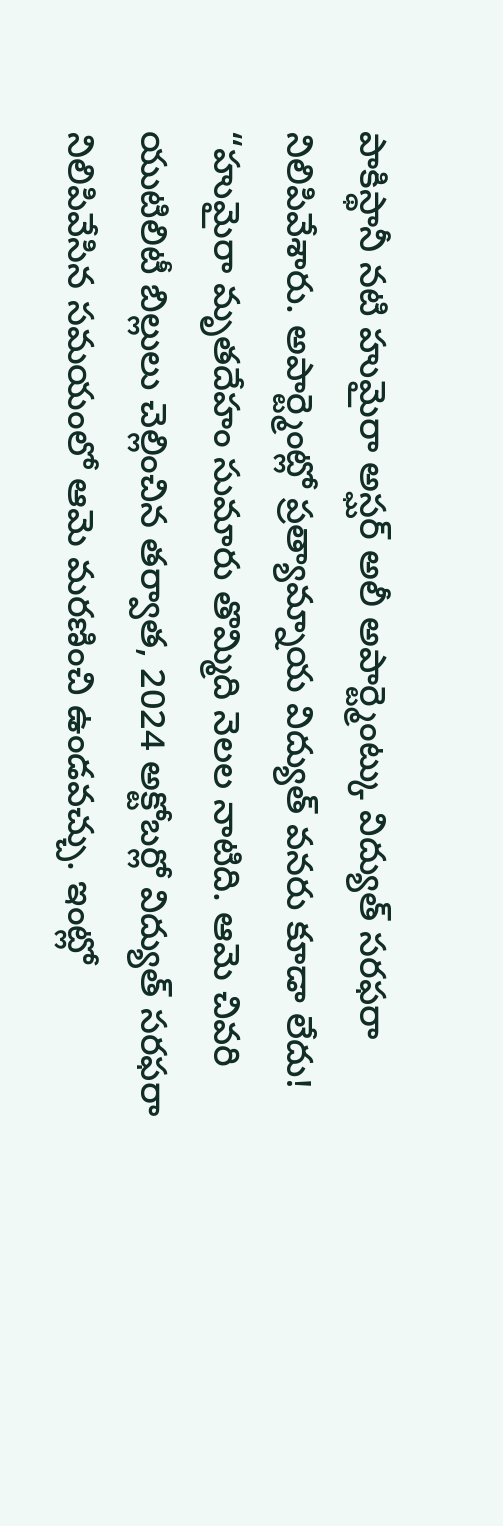పాకిస్థానీ నటి హుమైరా అస్ఘర్ అలీ అపార్ట్మెంట్కు విద్యుత్ సరఫరా నిలిపివేశారు. అపార్ట్మెంట్లో ప్రత్యామ్నాయ విద్యుత్ వనరు కూడా లేదు!
“హుమైరా మృతదేహం సుమారు తొమ్మిది నెలల నాటిది. ఆమె చివరి యుటిలిటీ బిల్లులు చెల్లించిన తర్వాత, 2024 అక్టోబర్లో విద్యుత్ సరఫరా నిలిపివేసిన సమయంలో ఆమె మరణించి ఉండవచ్చు. ఇంట్లో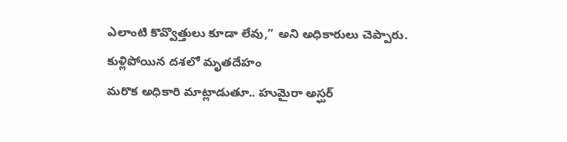ఎలాంటి కొవ్వొత్తులు కూడా లేవు,” అని అధికారులు చెప్పారు.
కుళ్లిపోయిన దశలో మృతదేహం
మరొక అధికారి మాట్లాడుతూ.. హుమైరా అస్ఘర్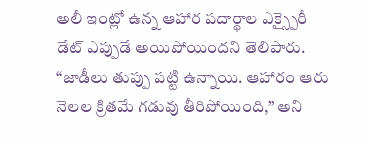అలీ ఇంట్లో ఉన్న ఆహార పదార్థాల ఎక్స్పైరీ డేట్ ఎప్పుడే అయిపోయిందని తెలిపారు. “జాడీలు తుప్పు పట్టి ఉన్నాయి. ఆహారం ఆరు నెలల క్రితమే గడువు తీరిపోయింది,” అని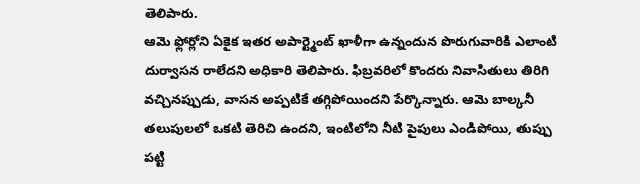తెలిపారు.
ఆమె ఫ్లోర్లోని ఏకైక ఇతర అపార్ట్మెంట్ ఖాళీగా ఉన్నందున పొరుగువారికి ఎలాంటి దుర్వాసన రాలేదని అధికారి తెలిపారు. ఫిబ్రవరిలో కొందరు నివాసితులు తిరిగి వచ్చినప్పుడు, వాసన అప్పటికే తగ్గిపోయిందని పేర్కొన్నారు. ఆమె బాల్కనీ తలుపులలో ఒకటి తెరిచి ఉందని, ఇంటిలోని నీటి పైపులు ఎండిపోయి, తుప్పు పట్టి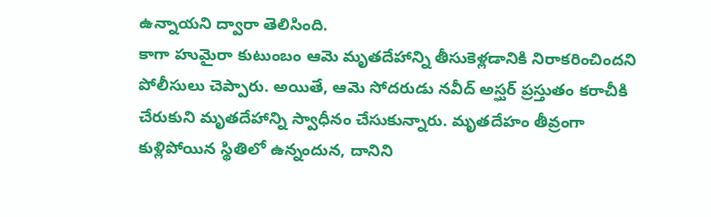ఉన్నాయని ద్వారా తెలిసింది.
కాగా హుమైరా కుటుంబం ఆమె మృతదేహాన్ని తీసుకెళ్లడానికి నిరాకరించిందని పోలీసులు చెప్పారు. అయితే, ఆమె సోదరుడు నవీద్ అస్ఘర్ ప్రస్తుతం కరాచీకి చేరుకుని మృతదేహాన్ని స్వాధీనం చేసుకున్నారు. మృతదేహం తీవ్రంగా కుళ్లిపోయిన స్థితిలో ఉన్నందున, దానిని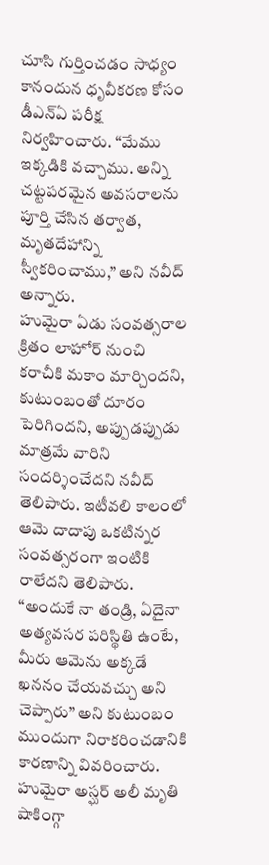చూసి గుర్తించడం సాధ్యం కానందున ధృవీకరణ కోసం డీఎన్ఏ పరీక్ష నిర్వహించారు. “మేము ఇక్కడికి వచ్చాము. అన్ని చట్టపరమైన అవసరాలను పూర్తి చేసిన తర్వాత, మృతదేహాన్ని స్వీకరించాము,” అని నవీద్ అన్నారు.
హుమైరా ఏడు సంవత్సరాల క్రితం లాహోర్ నుంచి కరాచీకి మకాం మార్చిందని, కుటుంబంతో దూరం పెరిగిందని, అప్పుడప్పుడు మాత్రమే వారిని సందర్శించేదని నవీద్ తెలిపారు. ఇటీవలి కాలంలో ఆమె దాదాపు ఒకటిన్నర సంవత్సరంగా ఇంటికి రాలేదని తెలిపారు.
“అందుకే నా తండ్రి, ఏదైనా అత్యవసర పరిస్థితి ఉంటే, మీరు ఆమెను అక్కడే ఖననం చేయవచ్చు అని చెప్పారు” అని కుటుంబం ముందుగా నిరాకరించడానికి కారణాన్ని వివరించారు.
హుమైరా అస్ఘర్ అలీ మృతి షాకింగ్గా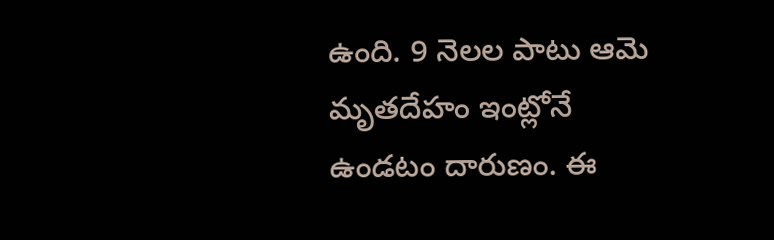ఉంది. 9 నెలల పాటు ఆమె మృతదేహం ఇంట్లోనే ఉండటం దారుణం. ఈ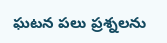ఘటన పలు ప్రశ్నలను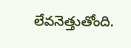లేవనెత్తుతోంది.